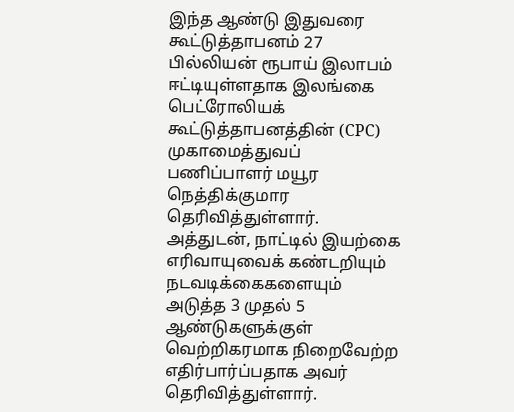இந்த ஆண்டு இதுவரை கூட்டுத்தாபனம் 27 பில்லியன் ரூபாய் இலாபம் ஈட்டியுள்ளதாக இலங்கை பெட்ரோலியக் கூட்டுத்தாபனத்தின் (CPC) முகாமைத்துவப் பணிப்பாளர் மயூர நெத்திக்குமார தெரிவித்துள்ளார்.
அத்துடன், நாட்டில் இயற்கை எரிவாயுவைக் கண்டறியும் நடவடிக்கைகளையும் அடுத்த 3 முதல் 5 ஆண்டுகளுக்குள் வெற்றிகரமாக நிறைவேற்ற எதிர்பார்ப்பதாக அவர் தெரிவித்துள்ளார்.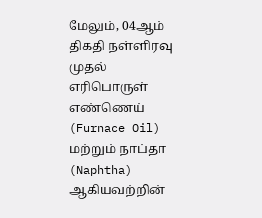மேலும், 04ஆம் திகதி நள்ளிரவு முதல் எரிபொருள் எண்ணெய் (Furnace Oil) மற்றும் நாப்தா (Naphtha) ஆகியவற்றின்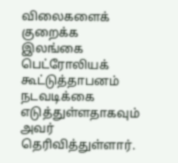விலைகளைக் குறைக்க இலங்கை பெட்ரோலியக் கூட்டுத்தாபனம் நடவடிக்கை எடுத்துள்ளதாகவும் அவர் தெரிவித்துள்ளார்.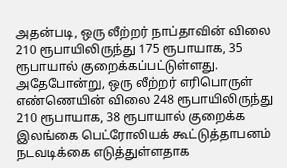அதன்படி, ஒரு லீற்றர் நாப்தாவின் விலை 210 ரூபாயிலிருந்து 175 ரூபாயாக, 35 ரூபாயால் குறைக்கப்பட்டுள்ளது.
அதேபோன்று, ஒரு லீற்றர் எரிபொருள் எண்ணெயின் விலை 248 ரூபாயிலிருந்து 210 ரூபாயாக, 38 ரூபாயால் குறைக்க இலங்கை பெட்ரோலியக் கூட்டுத்தாபனம் நடவடிக்கை எடுத்துள்ளதாக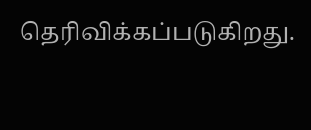தெரிவிக்கப்படுகிறது.